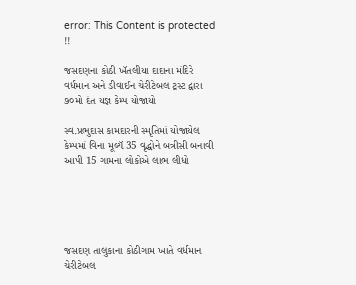error: This Content is protected !!

જસદણના કોઠી ખૅતલીયા દાદાના મંદિરે વર્ધમાન અને ડીવાઈન ચેરીટેબલ ટ્રસ્ટ દ્વારા ૭૦મો દંત યજ્ઞ કેમ્પ યોજાયો

સ્વ.પ્રભુદાસ કામદારની સ્મૃતિમાં યોજાયેલ કેમ્પમાં વિના મૂલ્યૅ 35 વૃદ્ધોને બત્રીસી બનાવી આપી 15 ગામના લોકોએ લાભ લીધો





જસદણ તાલુકાના કોઠીગામ ખાતે વર્ધમાન ચેરીટેબલ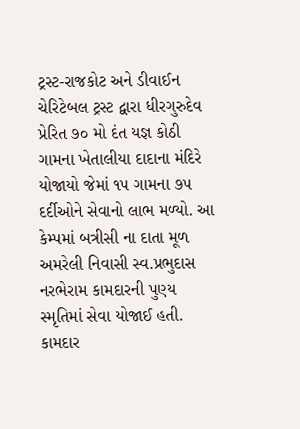ટ્રસ્ટ-રાજકોટ અને ડીવાઈન ચેરિટેબલ ટ્રસ્ટ દ્વારા ધીરગુરુદેવ પ્રેરિત ૭૦ મો દંત યજ્ઞ કોઠી ગામના ખેતાલીયા દાદાના મંદિરે યોજાયો જેમાં ૧૫ ગામના ૭૫ દર્દીઓને સેવાનો લાભ મળ્યો. આ કેમ્પમાં બત્રીસી ના દાતા મૂળ અમરેલી નિવાસી સ્વ.પ્રભુદાસ નરભેરામ કામદારની પુણ્ય સ્મૃતિમાં સેવા યોજાઈ હતી. કામદાર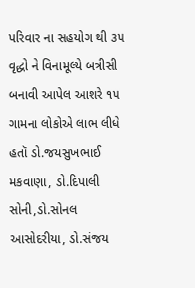પરિવાર ના સહયોગ થી ૩૫ વૃદ્ધો ને વિનામૂલ્યે બત્રીસી બનાવી આપેલ આશરે ૧૫ ગામના લોકોએ લાભ લીધે હતૉ ડો.જયસુખભાઈ મકવાણા, ડો.દિપાલી સોની,ડો.સોનલ આસોદરીયા, ડો.સંજય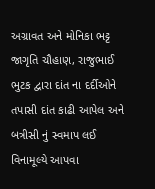અગ્રાવત અને મોનિકા ભટ્ટ જાગૃતિ ચૌહાણ, રાજુભાઈ ભુટક દ્વારા દાંત ના દર્દીઓને તપાસી દાંત કાઢી આપેલ અને બત્રીસી નું સ્વમાપ લઈ વિનામૂલ્યે આપવા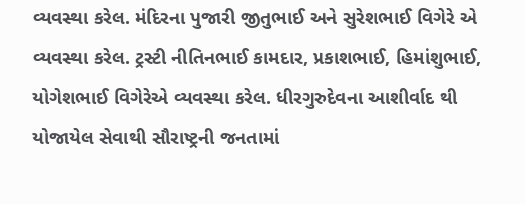વ્યવસ્થા કરેલ. મંદિરના પુજારી જીતુભાઈ અને સુરેશભાઈ વિગેરે એ વ્યવસ્થા કરેલ. ટ્રસ્ટી નીતિનભાઈ કામદાર, પ્રકાશભાઈ, હિમાંશુભાઈ, યોગેશભાઈ વિગેરેએ વ્યવસ્થા કરેલ. ધીરગુરુદેવના આશીર્વાદ થી યોજાયેલ સેવાથી સૌરાષ્ટ્રની જનતામાં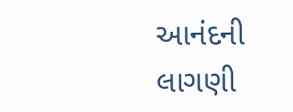આનંદની લાગણી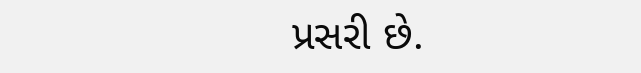પ્રસરી છે.